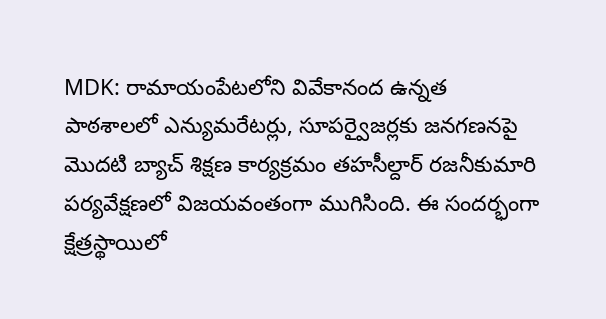MDK: రామాయంపేటలోని వివేకానంద ఉన్నత పాఠశాలలో ఎన్యుమరేటర్లు, సూపర్వైజర్లకు జనగణనపై మొదటి బ్యాచ్ శిక్షణ కార్యక్రమం తహసీల్దార్ రజనీకుమారి పర్యవేక్షణలో విజయవంతంగా ముగిసింది. ఈ సందర్భంగా క్షేత్రస్థాయిలో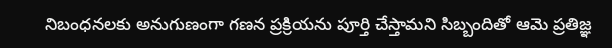నిబంధనలకు అనుగుణంగా గణన ప్రక్రియను పూర్తి చేస్తామని సిబ్బందితో ఆమె ప్రతిజ్ఞ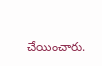చేయించారు.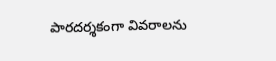పారదర్శకంగా వివరాలను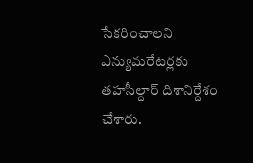సేకరించాలని ఎన్యుమరేటర్లకు తహసీల్దార్ దిశానిర్దేశం చేశారు.